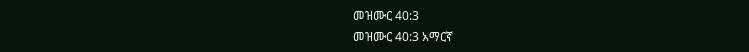መዝሙር 40:3
መዝሙር 40:3 አማርኛ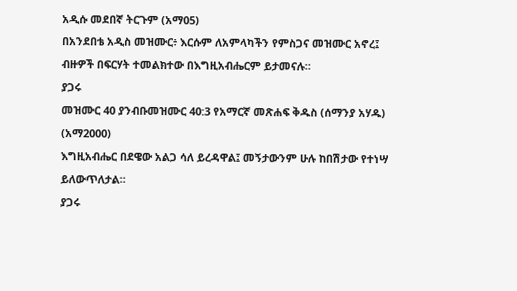አዲሱ መደበኛ ትርጉም (አማ05)
በአንደበቴ አዲስ መዝሙር፥ እርሱም ለአምላካችን የምስጋና መዝሙር አኖረ፤ ብዙዎች በፍርሃት ተመልክተው በእግዚአብሔርም ይታመናሉ።
ያጋሩ
መዝሙር 40 ያንብቡመዝሙር 40:3 የአማርኛ መጽሐፍ ቅዱስ (ሰማንያ አሃዱ) (አማ2000)
እግዚአብሔር በደዌው አልጋ ሳለ ይረዳዋል፤ መኝታውንም ሁሉ ከበሽታው የተነሣ ይለውጥለታል።
ያጋሩ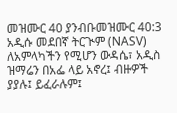መዝሙር 40 ያንብቡመዝሙር 40:3 አዲሱ መደበኛ ትርጒም (NASV)
ለአምላካችን የሚሆን ውዳሴ፣ አዲስ ዝማሬን በአፌ ላይ አኖረ፤ ብዙዎች ያያሉ፤ ይፈራሉም፤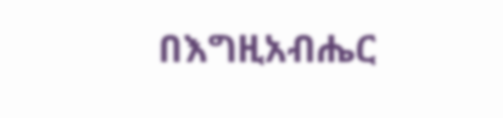በእግዚአብሔር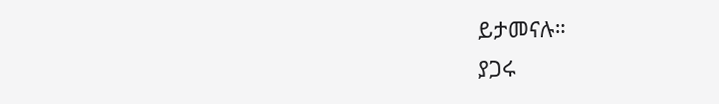ይታመናሉ።
ያጋሩ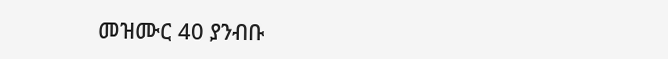መዝሙር 40 ያንብቡ